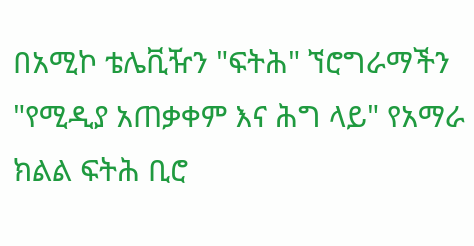በአሚኮ ቴሌቪዥን "ፍትሕ" ኘሮግራማችን "የሚዲያ አጠቃቀም እና ሕግ ላይ" የአማራ ክልል ፍትሕ ቢሮ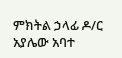ምክትል ኃላፊ ዶ/ር አያሌው አባተ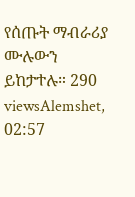የሰጡት ማብራሪያ ሙሉውን ይከታተሉ። 290 viewsAlemshet, 02:57